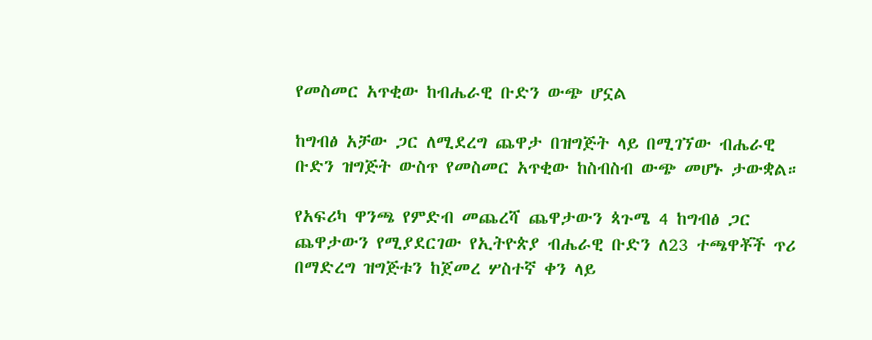የመስመር አጥቂው ከብሔራዊ ቡድን ውጭ ሆኗል

ከግብፅ አቻው ጋር ለሚደረግ ጨዋታ በዝግጅት ላይ በሚገኘው ብሔራዊ ቡድን ዝግጅት ውስጥ የመስመር አጥቂው ከስብስብ ውጭ መሆኑ ታውቋል።

የአፍሪካ ዋንጫ የምድብ መጨረሻ ጨዋታውን ጳጉሜ 4 ከግብፅ ጋር ጨዋታውን የሚያደርገው የኢትዮጵያ ብሔራዊ ቡድን ለ23 ተጫዋቾች ጥሪ በማድረግ ዝግጅቱን ከጀመረ ሦስተኛ ቀን ላይ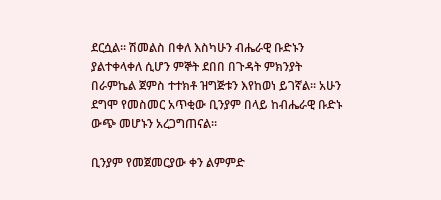ደርሷል። ሽመልስ በቀለ እስካሁን ብሔራዊ ቡድኑን ያልተቀላቀለ ሲሆን ምኞት ደበበ በጉዳት ምክንያት በራምኬል ጀምስ ተተክቶ ዝግጅቱን እየከወነ ይገኛል። አሁን ደግሞ የመስመር አጥቂው ቢንያም በላይ ከብሔራዊ ቡድኑ ውጭ መሆኑን አረጋግጠናል።

ቢንያም የመጀመርያው ቀን ልምምድ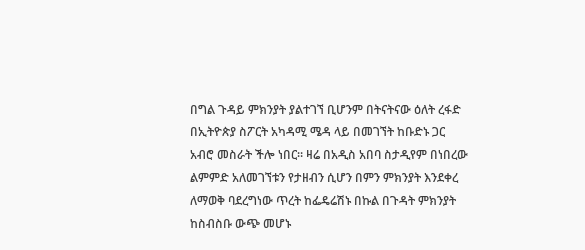በግል ጉዳይ ምክንያት ያልተገኘ ቢሆንም በትናትናው ዕለት ረፋድ በኢትዮጵያ ስፖርት አካዳሚ ሜዳ ላይ በመገኘት ከቡድኑ ጋር አብሮ መስራት ችሎ ነበር። ዛሬ በአዲስ አበባ ስታዲየም በነበረው ልምምድ አለመገኘቱን የታዘብን ሲሆን በምን ምክንያት እንደቀረ ለማወቅ ባደረግነው ጥረት ከፌዴሬሽኑ በኩል በጉዳት ምክንያት ከስብስቡ ውጭ መሆኑ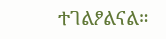ተገልፆልናል።